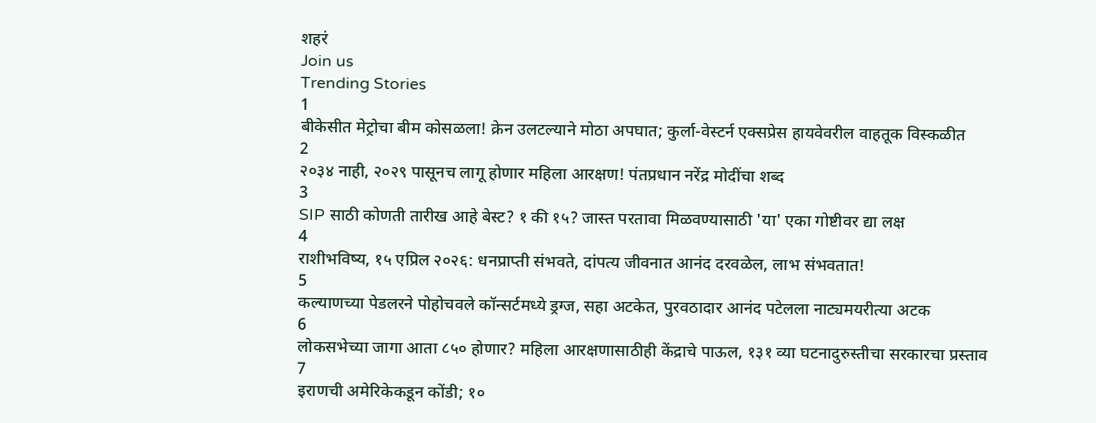शहरं
Join us
Trending Stories
1
बीकेसीत मेट्रोचा बीम कोसळला! क्रेन उलटल्याने मोठा अपघात; कुर्ला-वेस्टर्न एक्सप्रेस हायवेवरील वाहतूक विस्कळीत
2
२०३४ नाही, २०२९ पासूनच लागू होणार महिला आरक्षण! पंतप्रधान नरेंद्र मोदींचा शब्द
3
SIP साठी कोणती तारीख आहे बेस्ट? १ की १५? जास्त परतावा मिळवण्यासाठी 'या' एका गोष्टीवर द्या लक्ष
4
राशीभविष्य, १५ एप्रिल २०२६: धनप्राप्ती संभवते, दांपत्य जीवनात आनंद दरवळेल, लाभ संभवतात!
5
कल्याणच्या पेडलरने पोहोचवले कॉन्सर्टमध्ये ड्रग्ज, सहा अटकेत, पुरवठादार आनंद पटेलला नाट्यमयरीत्या अटक
6
लोकसभेच्या जागा आता ८५० होणार? महिला आरक्षणासाठीही केंद्राचे पाऊल, १३१ व्या घटनादुरुस्तीचा सरकारचा प्रस्ताव
7
इराणची अमेरिकेकडून कोंडी; १०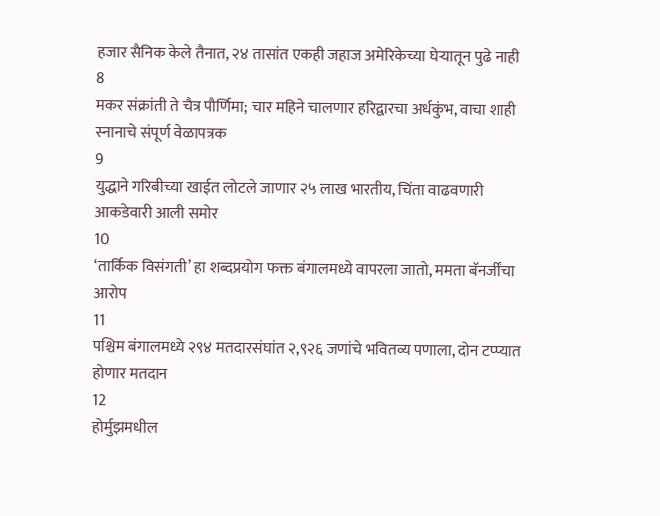हजार सैनिक केले तैनात, २४ तासांत एकही जहाज अमेरिकेच्या घेऱ्यातून पुढे नाही
8
मकर संक्रांती ते चैत्र पौर्णिमा; चार महिने चालणार हरिद्वारचा अर्धकुंभ, वाचा शाही स्नानाचे संपूर्ण वेळापत्रक
9
युद्धाने गरिबीच्या खाईत लोटले जाणार २५ लाख भारतीय, चिंता वाढवणारी आकडेवारी आली समोर
10
‘तार्किक विसंगती’ हा शब्दप्रयोग फक्त बंगालमध्ये वापरला जातो, ममता बॅनर्जींचा आरोप
11
पश्चिम बंगालमध्ये २९४ मतदारसंघांत २,९२६ जणांचे भवितव्य पणाला, दोन टप्प्यात होणार मतदान
12
होर्मुझमधील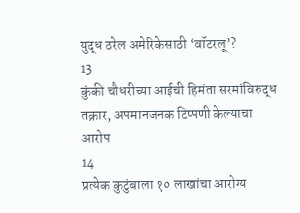युद्ध ठरेल अमेरिकेसाठी ‘वॉटरलू’?
13
कुंकी चौधरीच्या आईची हिमंता सरमांविरुद्ध तक्रार, अपमानजनक टिप्पणी केल्याचा आरोप
14
प्रत्येक कुटुंबाला १० लाखांचा आरोग्य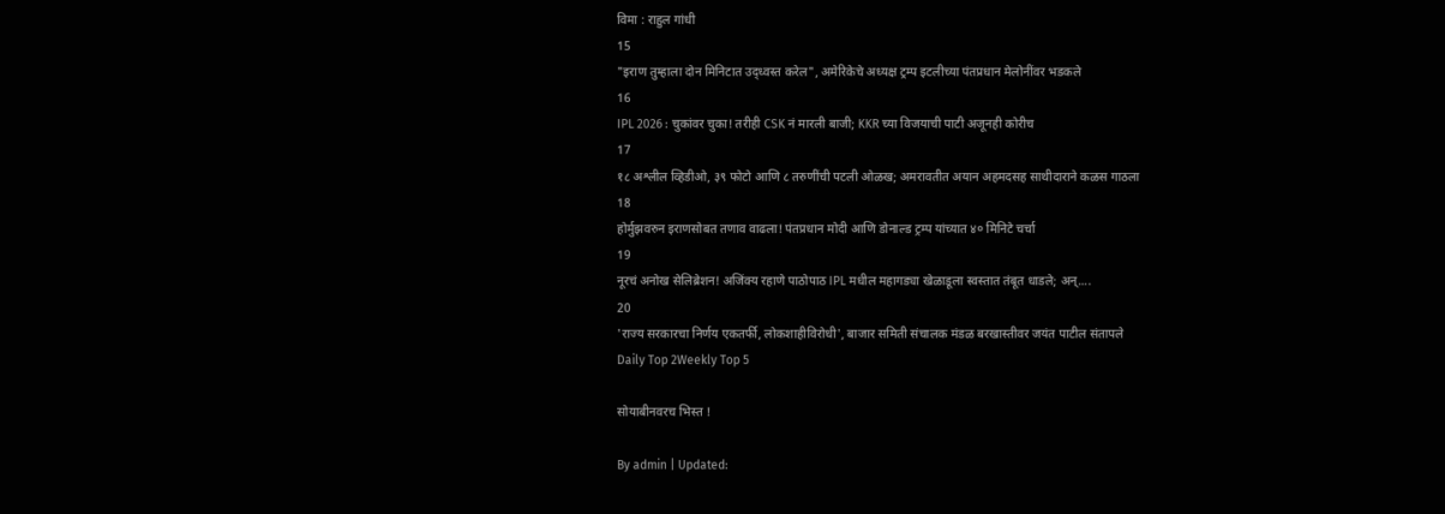विमा : राहुल गांधी
15
"इराण तुम्हाला दोन मिनिटात उद्ध्वस्त करेल", अमेरिकेचे अध्यक्ष ट्रम्प इटलीच्या पंतप्रधान मेलोनींवर भडकले
16
IPL 2026 : चुकांवर चुका! तरीही CSK नं मारली बाजी; KKR च्या विजयाची पाटी अजूनही कोरीच
17
१८ अश्लील व्हिडीओ, ३९ फोटो आणि ८ तरुणींची पटली ओळख; अमरावतीत अयान अहमदसह साथीदाराने कळस गाठला
18
होर्मुझवरुन इराणसोबत तणाव वाढला! पंतप्रधान मोदी आणि डोनाल्ड ट्रम्प यांच्यात ४० मिनिटे चर्चा
19
नूरचं अनोख सेलिब्रेशन! अजिंक्य रहाणे पाठोपाठ IPL मधील महागड्या खेळाडूला स्वस्तात तंबूत धाडले; अन्....
20
'राज्य सरकारचा निर्णय एकतर्फी, लोकशाहीविरोधी', बाजार समिती संचालक मंडळ बरखास्तीवर जयंत पाटील संतापले
Daily Top 2Weekly Top 5

सोयाबीनवरच भिस्त !

By admin | Updated: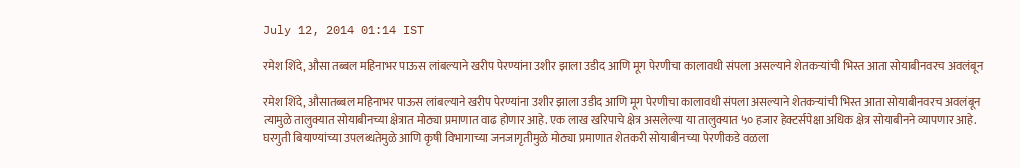July 12, 2014 01:14 IST

रमेश शिंदे, औसा तब्बल महिनाभर पाऊस लांबल्याने खरीप पेरण्यांना उशीर झाला उडीद आणि मूग पेरणीचा कालावधी संपला असल्याने शेतकऱ्यांची भिस्त आता सोयाबीनवरच अवलंबून

रमेश शिंदे, औसातब्बल महिनाभर पाऊस लांबल्याने खरीप पेरण्यांना उशीर झाला उडीद आणि मूग पेरणीचा कालावधी संपला असल्याने शेतकऱ्यांची भिस्त आता सोयाबीनवरच अवलंबून त्यामुळे तालुक्यात सोयाबीनच्या क्षेत्रात मोठ्या प्रमाणात वाढ होणार आहे. एक लाख खरिपाचे क्षेत्र असलेल्या या तालुक्यात ५० हजार हेक्टर्सपेक्षा अधिक क्षेत्र सोयाबीनने व्यापणार आहे. घरगुती बियाण्यांच्या उपलब्धतेमुळे आणि कृषी विभागाच्या जनजागृतीमुळे मोठ्या प्रमाणात शेतकरी सोयाबीनच्या पेरणीकडे वळला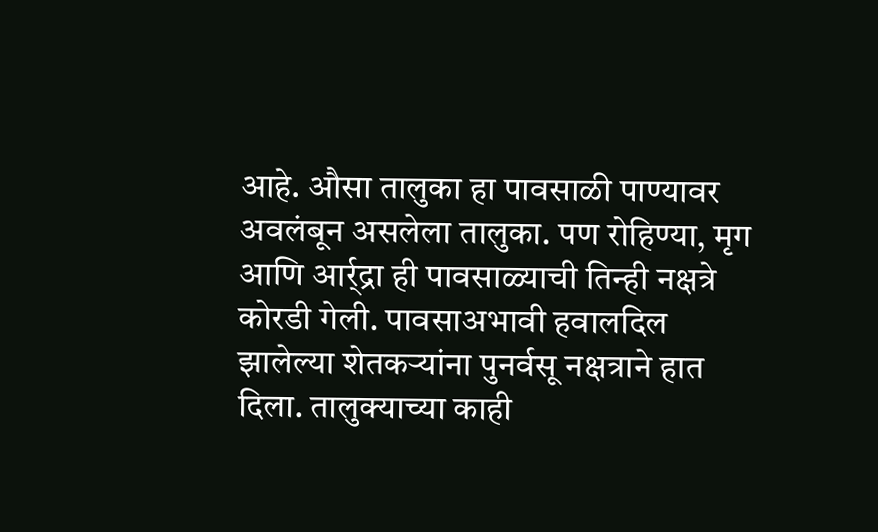आहे. औसा तालुका हा पावसाळी पाण्यावर अवलंबून असलेला तालुका. पण रोहिण्या, मृग आणि आर्र्द्रा ही पावसाळ्याची तिन्ही नक्षत्रे कोरडी गेली. पावसाअभावी हवालदिल झालेल्या शेतकऱ्यांना पुनर्वसू नक्षत्राने हात दिला. तालुक्याच्या काही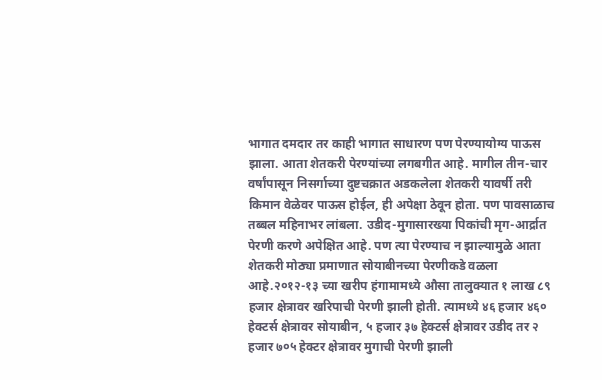भागात दमदार तर काही भागात साधारण पण पेरण्यायोग्य पाऊस झाला. आता शेतकरी पेरण्यांच्या लगबगीत आहे. मागील तीन-चार वर्षांपासून निसर्गाच्या दुष्टचक्रात अडकलेला शेतकरी यावर्षी तरी किमान वेळेवर पाऊस होईल, ही अपेक्षा ठेवून होता. पण पावसाळाच तब्बल महिनाभर लांबला. उडीद-मुगासारख्या पिकांची मृग-आर्द्रात पेरणी करणे अपेक्षित आहे. पण त्या पेरण्याच न झाल्यामुळे आता शेतकरी मोठ्या प्रमाणात सोयाबीनच्या पेरणीकडे वळला आहे.२०१२-१३ च्या खरीप हंगामामध्ये औसा तालुक्यात १ लाख ८९ हजार क्षेत्रावर खरिपाची पेरणी झाली होती. त्यामध्ये ४६ हजार ४६० हेक्टर्स क्षेत्रावर सोयाबीन, ५ हजार ३७ हेक्टर्स क्षेत्रावर उडीद तर २ हजार ७०५ हेक्टर क्षेत्रावर मुगाची पेरणी झाली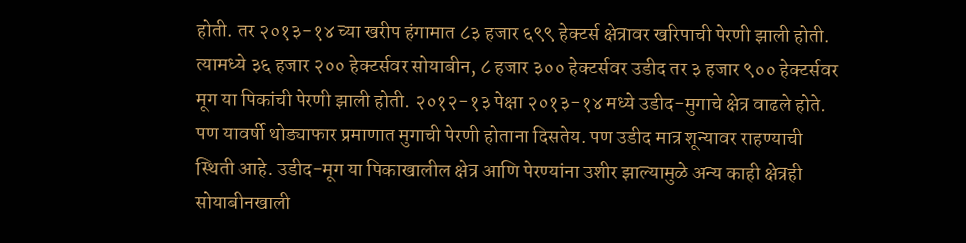होती. तर २०१३-१४ च्या खरीप हंगामात ८३ हजार ६९९ हेक्टर्स क्षेत्रावर खरिपाची पेरणी झाली होती. त्यामध्ये ३६ हजार २०० हेक्टर्सवर सोयाबीन, ८ हजार ३०० हेक्टर्सवर उडीद तर ३ हजार ९०० हेक्टर्सवर मूग या पिकांची पेरणी झाली होती. २०१२-१३ पेक्षा २०१३-१४ मध्ये उडीद-मुगाचे क्षेत्र वाढले होते. पण यावर्षी थोड्याफार प्रमाणात मुगाची पेरणी होताना दिसतेय. पण उडीद मात्र शून्यावर राहण्याची स्थिती आहे. उडीद-मूग या पिकाखालील क्षेत्र आणि पेरण्यांना उशीर झाल्यामुळे अन्य काही क्षेत्रही सोयाबीनखाली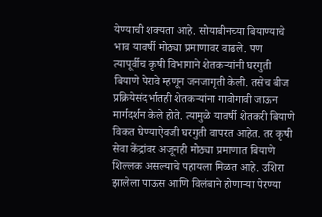येण्याची शक्यता आहे. सोयाबीनच्या बियाण्याचे भाव यावर्षी मोठ्या प्रमाणावर वाढले. पण त्यापूर्वीच कृषी विभागाने शेतकऱ्यांनी घरगुती बियाणे पेरावे म्हणून जनजागृती केली. तसेच बीज प्रक्रियेसंदर्भातही शेतकऱ्यांना गावोगावी जाऊन मार्गदर्शन केले होते. त्यामुळे यावर्षी शेतकरी बियाणे विकत घेण्याऐवजी घरगुती वापरत आहेत. तर कृषी सेवा केंद्रांवर अजूनही मोठ्या प्रमाणात बियाणे शिल्लक असल्याचे पहायला मिळत आहे. उशिरा झालेला पाऊस आणि विलंबाने होणाऱ्या पेरण्या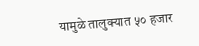यामुळे तालुक्यात ५० हजार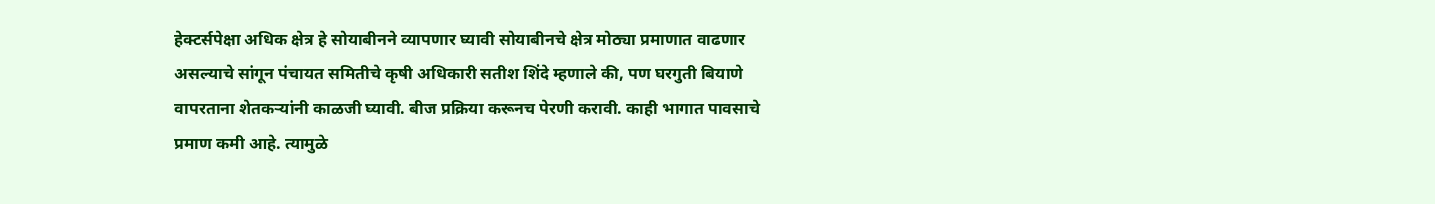हेक्टर्सपेक्षा अधिक क्षेत्र हे सोयाबीनने व्यापणार घ्यावी सोयाबीनचे क्षेत्र मोठ्या प्रमाणात वाढणार असल्याचे सांगून पंचायत समितीचे कृषी अधिकारी सतीश शिंदे म्हणाले की, पण घरगुती बियाणे वापरताना शेतकऱ्यांनी काळजी घ्यावी. बीज प्रक्रिया करूनच पेरणी करावी. काही भागात पावसाचे प्रमाण कमी आहे. त्यामुळे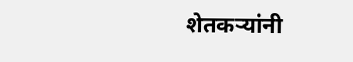शेतकऱ्यांनी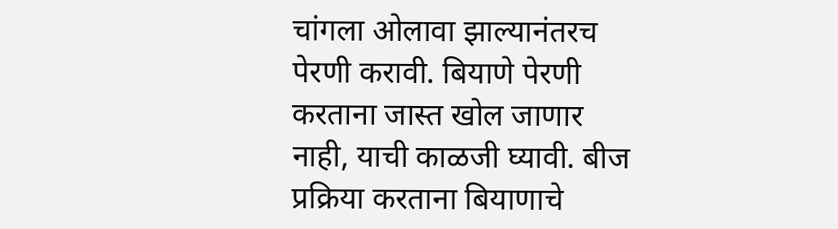चांगला ओलावा झाल्यानंतरच पेरणी करावी. बियाणे पेरणी करताना जास्त खोल जाणार नाही, याची काळजी घ्यावी. बीज प्रक्रिया करताना बियाणाचे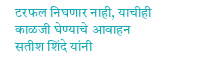टरफल निघणार नाही, याचीही काळजी घेण्याचे आवाहन सतीश शिंदे यांनी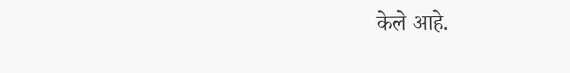केले आहे.